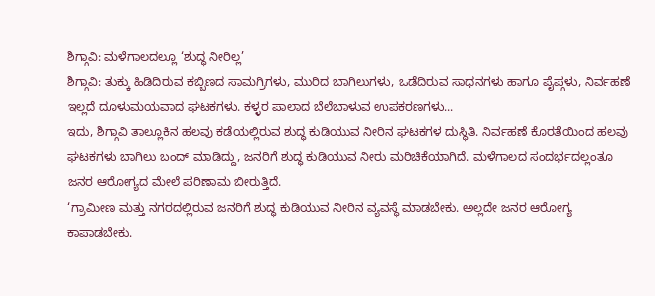ಶಿಗ್ಗಾವಿ: ಮಳೆಗಾಲದಲ್ಲೂ ‘ಶುದ್ಧ ನೀರಿಲ್ಲ’
ಶಿಗ್ಗಾವಿ: ತುಕ್ಕು ಹಿಡಿದಿರುವ ಕಬ್ಬಿಣದ ಸಾಮಗ್ರಿಗಳು, ಮುರಿದ ಬಾಗಿಲುಗಳು, ಒಡೆದಿರುವ ಸಾಧನಗಳು ಹಾಗೂ ಪೈಪ್ಗಳು, ನಿರ್ವಹಣೆ ಇಲ್ಲದೆ ದೂಳುಮಯವಾದ ಘಟಕಗಳು. ಕಳ್ಳರ ಪಾಲಾದ ಬೆಲೆಬಾಳುವ ಉಪಕರಣಗಳು...
ಇದು, ಶಿಗ್ಗಾವಿ ತಾಲ್ಲೂಕಿನ ಹಲವು ಕಡೆಯಲ್ಲಿರುವ ಶುದ್ಧ ಕುಡಿಯುವ ನೀರಿನ ಘಟಕಗಳ ದುಸ್ಥಿತಿ. ನಿರ್ವಹಣೆ ಕೊರತೆಯಿಂದ ಹಲವು ಘಟಕಗಳು ಬಾಗಿಲು ಬಂದ್ ಮಾಡಿದ್ದು, ಜನರಿಗೆ ಶುದ್ಧ ಕುಡಿಯುವ ನೀರು ಮರಿಚಿಕೆಯಾಗಿದೆ. ಮಳೆಗಾಲದ ಸಂದರ್ಭದಲ್ಲಂತೂ ಜನರ ಆರೋಗ್ಯದ ಮೇಲೆ ಪರಿಣಾಮ ಬೀರುತ್ತಿದೆ.
‘ಗ್ರಾಮೀಣ ಮತ್ತು ನಗರದಲ್ಲಿರುವ ಜನರಿಗೆ ಶುದ್ಧ ಕುಡಿಯುವ ನೀರಿನ ವ್ಯವಸ್ಥೆ ಮಾಡಬೇಕು. ಅಲ್ಲದೇ ಜನರ ಆರೋಗ್ಯ ಕಾಪಾಡಬೇಕು.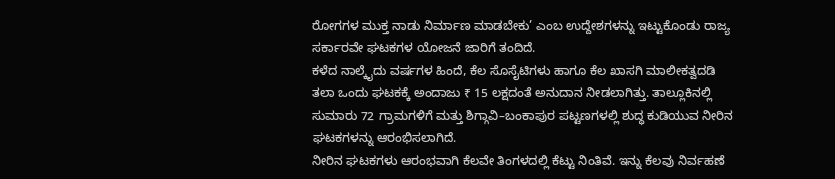ರೋಗಗಳ ಮುಕ್ತ ನಾಡು ನಿರ್ಮಾಣ ಮಾಡಬೇಕು’ ಎಂಬ ಉದ್ದೇಶಗಳನ್ನು ಇಟ್ಟುಕೊಂಡು ರಾಜ್ಯ ಸರ್ಕಾರವೇ ಘಟಕಗಳ ಯೋಜನೆ ಜಾರಿಗೆ ತಂದಿದೆ.
ಕಳೆದ ನಾಲ್ಕೈದು ವರ್ಷಗಳ ಹಿಂದೆ, ಕೆಲ ಸೊಸೈಟಿಗಳು ಹಾಗೂ ಕೆಲ ಖಾಸಗಿ ಮಾಲೀಕತ್ವದಡಿ ತಲಾ ಒಂದು ಘಟಕಕ್ಕೆ ಅಂದಾಜು ₹ 15 ಲಕ್ಷದಂತೆ ಅನುದಾನ ನೀಡಲಾಗಿತ್ತು. ತಾಲ್ಲೂಕಿನಲ್ಲಿ ಸುಮಾರು 72 ಗ್ರಾಮಗಳಿಗೆ ಮತ್ತು ಶಿಗ್ಗಾವಿ–ಬಂಕಾಪುರ ಪಟ್ಟಣಗಳಲ್ಲಿ ಶುದ್ಧ ಕುಡಿಯುವ ನೀರಿನ ಘಟಕಗಳನ್ನು ಆರಂಭಿಸಲಾಗಿದೆ.
ನೀರಿನ ಘಟಕಗಳು ಆರಂಭವಾಗಿ ಕೆಲವೇ ತಿಂಗಳದಲ್ಲಿ ಕೆಟ್ಟು ನಿಂತಿವೆ. ಇನ್ನು ಕೆಲವು ನಿರ್ವಹಣೆ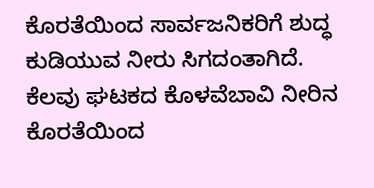ಕೊರತೆಯಿಂದ ಸಾರ್ವಜನಿಕರಿಗೆ ಶುದ್ಧ ಕುಡಿಯುವ ನೀರು ಸಿಗದಂತಾಗಿದೆ. ಕೆಲವು ಘಟಕದ ಕೊಳವೆಬಾವಿ ನೀರಿನ ಕೊರತೆಯಿಂದ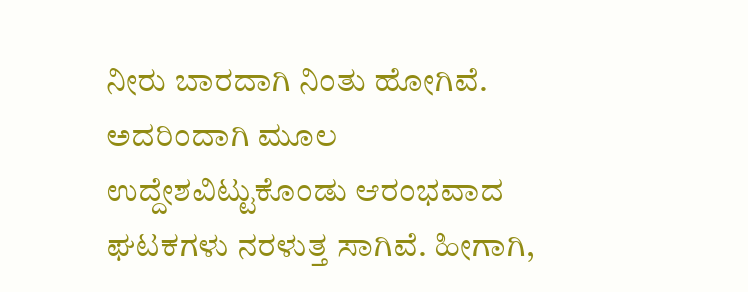ನೀರು ಬಾರದಾಗಿ ನಿಂತು ಹೋಗಿವೆ. ಅದರಿಂದಾಗಿ ಮೂಲ ಉದ್ದೇಶವಿಟ್ಟುಕೊಂಡು ಆರಂಭವಾದ ಘಟಕಗಳು ನರಳುತ್ತ ಸಾಗಿವೆ. ಹೀಗಾಗಿ,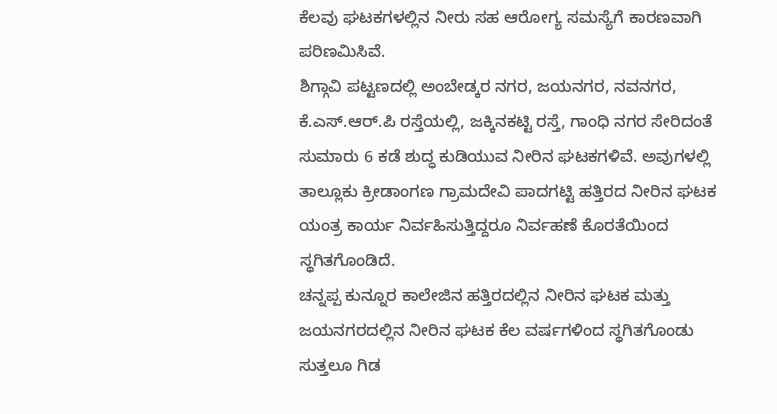ಕೆಲವು ಘಟಕಗಳಲ್ಲಿನ ನೀರು ಸಹ ಆರೋಗ್ಯ ಸಮಸ್ಯೆಗೆ ಕಾರಣವಾಗಿ ಪರಿಣಮಿಸಿವೆ.
ಶಿಗ್ಗಾವಿ ಪಟ್ಟಣದಲ್ಲಿ ಅಂಬೇಡ್ಕರ ನಗರ, ಜಯನಗರ, ನವನಗರ, ಕೆ.ಎಸ್.ಆರ್.ಪಿ ರಸ್ತೆಯಲ್ಲಿ, ಜಕ್ಕಿನಕಟ್ಟಿ ರಸ್ತೆ, ಗಾಂಧಿ ನಗರ ಸೇರಿದಂತೆ ಸುಮಾರು 6 ಕಡೆ ಶುದ್ಧ ಕುಡಿಯುವ ನೀರಿನ ಘಟಕಗಳಿವೆ. ಅವುಗಳಲ್ಲಿ ತಾಲ್ಲೂಕು ಕ್ರೀಡಾಂಗಣ ಗ್ರಾಮದೇವಿ ಪಾದಗಟ್ಟಿ ಹತ್ತಿರದ ನೀರಿನ ಘಟಕ ಯಂತ್ರ ಕಾರ್ಯ ನಿರ್ವಹಿಸುತ್ತಿದ್ದರೂ ನಿರ್ವಹಣೆ ಕೊರತೆಯಿಂದ ಸ್ಥಗಿತಗೊಂಡಿದೆ.
ಚನ್ನಪ್ಪ ಕುನ್ನೂರ ಕಾಲೇಜಿನ ಹತ್ತಿರದಲ್ಲಿನ ನೀರಿನ ಘಟಕ ಮತ್ತು ಜಯನಗರದಲ್ಲಿನ ನೀರಿನ ಘಟಕ ಕೆಲ ವರ್ಷಗಳಿಂದ ಸ್ಥಗಿತಗೊಂಡು ಸುತ್ತಲೂ ಗಿಡ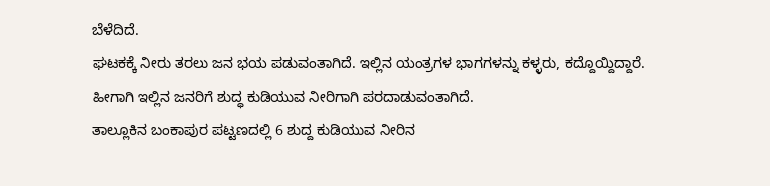ಬೆಳೆದಿದೆ.
ಘಟಕಕ್ಕೆ ನೀರು ತರಲು ಜನ ಭಯ ಪಡುವಂತಾಗಿದೆ. ಇಲ್ಲಿನ ಯಂತ್ರಗಳ ಭಾಗಗಳನ್ನು ಕಳ್ಳರು, ಕದ್ದೊಯ್ದಿದ್ದಾರೆ. ಹೀಗಾಗಿ ಇಲ್ಲಿನ ಜನರಿಗೆ ಶುದ್ಧ ಕುಡಿಯುವ ನೀರಿಗಾಗಿ ಪರದಾಡುವಂತಾಗಿದೆ.
ತಾಲ್ಲೂಕಿನ ಬಂಕಾಪುರ ಪಟ್ಟಣದಲ್ಲಿ 6 ಶುದ್ದ ಕುಡಿಯುವ ನೀರಿನ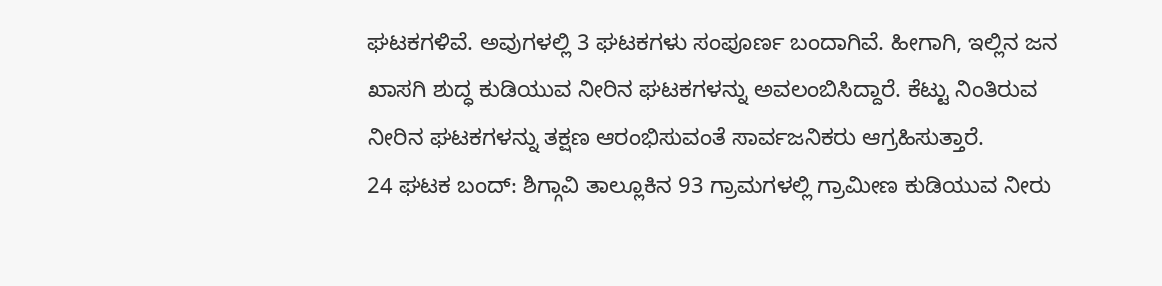ಘಟಕಗಳಿವೆ. ಅವುಗಳಲ್ಲಿ 3 ಘಟಕಗಳು ಸಂಪೂರ್ಣ ಬಂದಾಗಿವೆ. ಹೀಗಾಗಿ, ಇಲ್ಲಿನ ಜನ ಖಾಸಗಿ ಶುದ್ಧ ಕುಡಿಯುವ ನೀರಿನ ಘಟಕಗಳನ್ನು ಅವಲಂಬಿಸಿದ್ದಾರೆ. ಕೆಟ್ಟು ನಿಂತಿರುವ ನೀರಿನ ಘಟಕಗಳನ್ನು ತಕ್ಷಣ ಆರಂಭಿಸುವಂತೆ ಸಾರ್ವಜನಿಕರು ಆಗ್ರಹಿಸುತ್ತಾರೆ.
24 ಘಟಕ ಬಂದ್: ಶಿಗ್ಗಾವಿ ತಾಲ್ಲೂಕಿನ 93 ಗ್ರಾಮಗಳಲ್ಲಿ ಗ್ರಾಮೀಣ ಕುಡಿಯುವ ನೀರು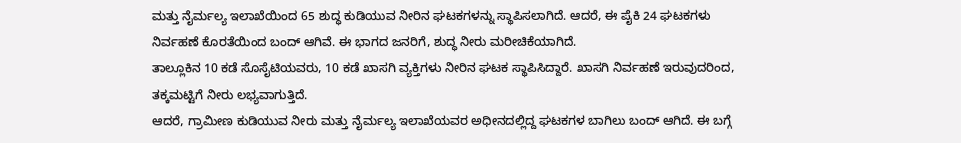ಮತ್ತು ನೈರ್ಮಲ್ಯ ಇಲಾಖೆಯಿಂದ 65 ಶುದ್ಧ ಕುಡಿಯುವ ನೀರಿನ ಘಟಕಗಳನ್ನು ಸ್ಥಾಪಿಸಲಾಗಿದೆ. ಆದರೆ, ಈ ಪೈಕಿ 24 ಘಟಕಗಳು ನಿರ್ವಹಣೆ ಕೊರತೆಯಿಂದ ಬಂದ್ ಆಗಿವೆ. ಈ ಭಾಗದ ಜನರಿಗೆ, ಶುದ್ಧ ನೀರು ಮರೀಚಿಕೆಯಾಗಿದೆ.
ತಾಲ್ಲೂಕಿನ 10 ಕಡೆ ಸೊಸೈಟಿಯವರು, 10 ಕಡೆ ಖಾಸಗಿ ವ್ಯಕ್ತಿಗಳು ನೀರಿನ ಘಟಕ ಸ್ಥಾಪಿಸಿದ್ದಾರೆ. ಖಾಸಗಿ ನಿರ್ವಹಣೆ ಇರುವುದರಿಂದ, ತಕ್ಕಮಟ್ಟಿಗೆ ನೀರು ಲಭ್ಯವಾಗುತ್ತಿದೆ.
ಆದರೆ, ಗ್ರಾಮೀಣ ಕುಡಿಯುವ ನೀರು ಮತ್ತು ನೈರ್ಮಲ್ಯ ಇಲಾಖೆಯವರ ಅಧೀನದಲ್ಲಿದ್ದ ಘಟಕಗಳ ಬಾಗಿಲು ಬಂದ್ ಆಗಿದೆ. ಈ ಬಗ್ಗೆ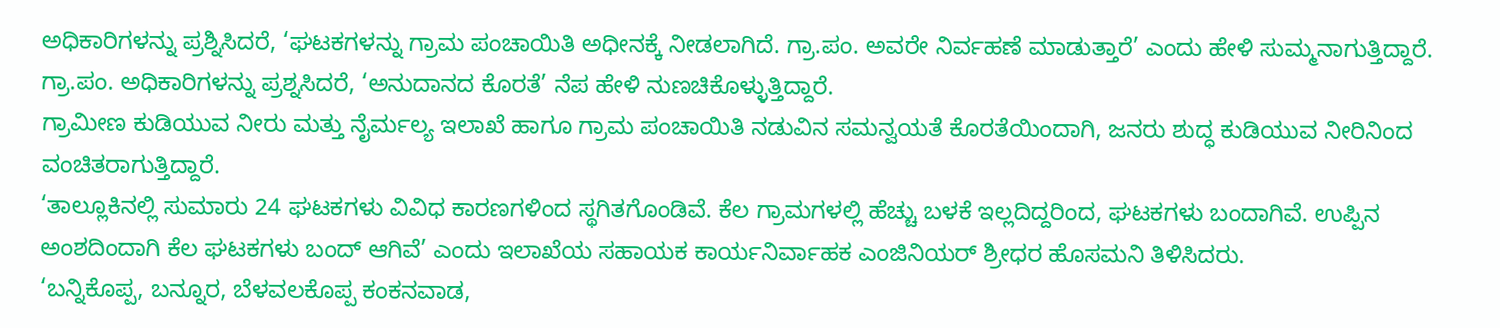ಅಧಿಕಾರಿಗಳನ್ನು ಪ್ರಶ್ನಿಸಿದರೆ, ‘ಘಟಕಗಳನ್ನು ಗ್ರಾಮ ಪಂಚಾಯಿತಿ ಅಧೀನಕ್ಕೆ ನೀಡಲಾಗಿದೆ. ಗ್ರಾ.ಪಂ. ಅವರೇ ನಿರ್ವಹಣೆ ಮಾಡುತ್ತಾರೆ’ ಎಂದು ಹೇಳಿ ಸುಮ್ಮನಾಗುತ್ತಿದ್ದಾರೆ. ಗ್ರಾ.ಪಂ. ಅಧಿಕಾರಿಗಳನ್ನು ಪ್ರಶ್ನಸಿದರೆ, ‘ಅನುದಾನದ ಕೊರತೆ’ ನೆಪ ಹೇಳಿ ನುಣಚಿಕೊಳ್ಳುತ್ತಿದ್ದಾರೆ.
ಗ್ರಾಮೀಣ ಕುಡಿಯುವ ನೀರು ಮತ್ತು ನೈರ್ಮಲ್ಯ ಇಲಾಖೆ ಹಾಗೂ ಗ್ರಾಮ ಪಂಚಾಯಿತಿ ನಡುವಿನ ಸಮನ್ವಯತೆ ಕೊರತೆಯಿಂದಾಗಿ, ಜನರು ಶುದ್ಧ ಕುಡಿಯುವ ನೀರಿನಿಂದ ವಂಚಿತರಾಗುತ್ತಿದ್ದಾರೆ.
‘ತಾಲ್ಲೂಕಿನಲ್ಲಿ ಸುಮಾರು 24 ಘಟಕಗಳು ವಿವಿಧ ಕಾರಣಗಳಿಂದ ಸ್ಥಗಿತಗೊಂಡಿವೆ. ಕೆಲ ಗ್ರಾಮಗಳಲ್ಲಿ ಹೆಚ್ಚು ಬಳಕೆ ಇಲ್ಲದಿದ್ದರಿಂದ, ಘಟಕಗಳು ಬಂದಾಗಿವೆ. ಉಪ್ಪಿನ ಅಂಶದಿಂದಾಗಿ ಕೆಲ ಘಟಕಗಳು ಬಂದ್ ಆಗಿವೆ’ ಎಂದು ಇಲಾಖೆಯ ಸಹಾಯಕ ಕಾರ್ಯನಿರ್ವಾಹಕ ಎಂಜಿನಿಯರ್ ಶ್ರೀಧರ ಹೊಸಮನಿ ತಿಳಿಸಿದರು.
‘ಬನ್ನಿಕೊಪ್ಪ, ಬನ್ನೂರ, ಬೆಳವಲಕೊಪ್ಪ ಕಂಕನವಾಡ,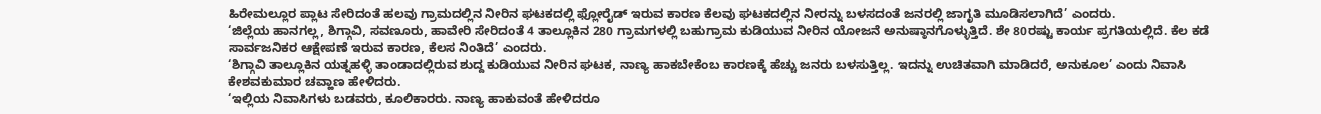ಹಿರೇಮಲ್ಲೂರ ಪ್ಲಾಟ ಸೇರಿದಂತೆ ಹಲವು ಗ್ರಾಮದಲ್ಲಿನ ನೀರಿನ ಘಟಕದಲ್ಲಿ ಫ್ಲೋರೈಡ್ ಇರುವ ಕಾರಣ ಕೆಲವು ಘಟಕದಲ್ಲಿನ ನೀರನ್ನು ಬಳಸದಂತೆ ಜನರಲ್ಲಿ ಜಾಗೃತಿ ಮೂಡಿಸಲಾಗಿದೆ’ ಎಂದರು.
‘ಜಿಲ್ಲೆಯ ಹಾನಗಲ್ಲ, ಶಿಗ್ಗಾವಿ, ಸವಣೂರು, ಹಾವೇರಿ ಸೇರಿದಂತೆ 4 ತಾಲ್ಲೂಕಿನ 280 ಗ್ರಾಮಗಳಲ್ಲಿ ಬಹುಗ್ರಾಮ ಕುಡಿಯುವ ನೀರಿನ ಯೋಜನೆ ಅನುಷ್ಠಾನಗೊಳ್ಳುತ್ತಿದೆ. ಶೇ 80ರಷ್ಟು ಕಾರ್ಯ ಪ್ರಗತಿಯಲ್ಲಿದೆ. ಕೆಲ ಕಡೆ ಸಾರ್ವಜನಿಕರ ಆಕ್ಷೇಪಣೆ ಇರುವ ಕಾರಣ, ಕೆಲಸ ನಿಂತಿದೆ’ ಎಂದರು.
‘ಶಿಗ್ಗಾವಿ ತಾಲ್ಲೂಕಿನ ಯತ್ನಹಳ್ಳಿ ತಾಂಡಾದಲ್ಲಿರುವ ಶುದ್ದ ಕುಡಿಯುವ ನೀರಿನ ಘಟಕ, ನಾಣ್ಯ ಹಾಕಬೇಕೆಂಬ ಕಾರಣಕ್ಕೆ ಹೆಚ್ಚು ಜನರು ಬಳಸುತ್ತಿಲ್ಲ. ಇದನ್ನು ಉಚಿತವಾಗಿ ಮಾಡಿದರೆ, ಅನುಕೂಲ’ ಎಂದು ನಿವಾಸಿ ಕೇಶವಕುಮಾರ ಚವ್ಹಾಣ ಹೇಳಿದರು.
‘ಇಲ್ಲಿಯ ನಿವಾಸಿಗಳು ಬಡವರು, ಕೂಲಿಕಾರರು. ನಾಣ್ಯ ಹಾಕುವಂತೆ ಹೇಳಿದರೂ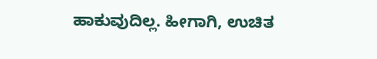ಹಾಕುವುದಿಲ್ಲ. ಹೀಗಾಗಿ, ಉಚಿತ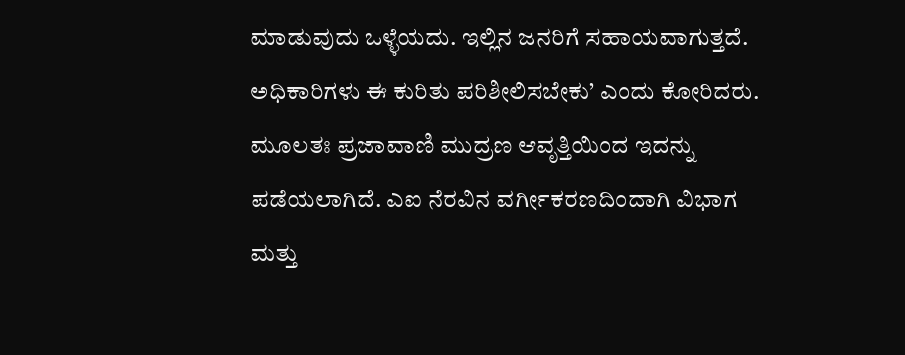ಮಾಡುವುದು ಒಳ್ಳೆಯದು. ಇಲ್ಲಿನ ಜನರಿಗೆ ಸಹಾಯವಾಗುತ್ತದೆ. ಅಧಿಕಾರಿಗಳು ಈ ಕುರಿತು ಪರಿಶೀಲಿಸಬೇಕು’ ಎಂದು ಕೋರಿದರು.
ಮೂಲತಃ ಪ್ರಜಾವಾಣಿ ಮುದ್ರಣ ಆವೃತ್ತಿಯಿಂದ ಇದನ್ನು ಪಡೆಯಲಾಗಿದೆ. ಎಐ ನೆರವಿನ ವರ್ಗೀಕರಣದಿಂದಾಗಿ ವಿಭಾಗ ಮತ್ತು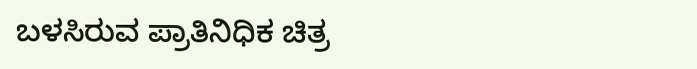ಬಳಸಿರುವ ಪ್ರಾತಿನಿಧಿಕ ಚಿತ್ರ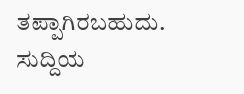ತಪ್ಪಾಗಿರಬಹುದು. ಸುದ್ದಿಯ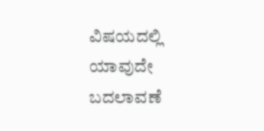ವಿಷಯದಲ್ಲಿ ಯಾವುದೇ ಬದಲಾವಣೆ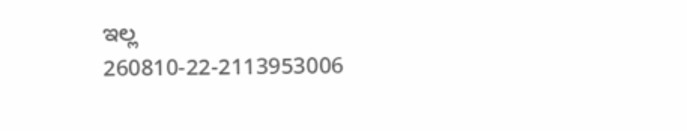ಇಲ್ಲ
260810-22-2113953006